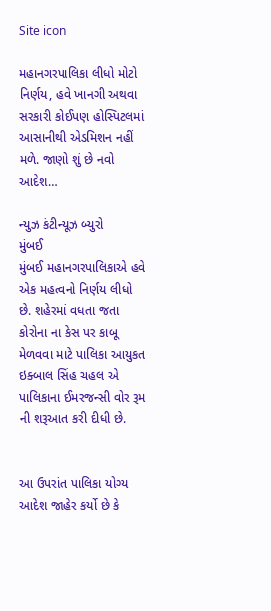Site icon

મહાનગરપાલિકા લીધો મોટો નિર્ણય, હવે ખાનગી અથવા સરકારી કોઈપણ હોસ્પિટલમાં આસાનીથી એડમિશન નહીં મળે. જાણો શું છે નવો આદેશ…

ન્યુઝ કંટીન્યૂઝ બ્યુરો
મુંબઈ
મુંબઈ મહાનગરપાલિકાએ હવે એક મહત્વનો નિર્ણય લીધો છે. શહેરમાં વધતા જતા કોરોના ના કેસ પર કાબૂ મેળવવા માટે પાલિકા આયુકત ઇક્બાલ સિંહ ચહલ એ પાલિકાના ઈમરજન્સી વોર રૂમ ની શરૂઆત કરી દીધી છે.


આ ઉપરાંત પાલિકા યોગ્ય આદેશ જાહેર કર્યો છે કે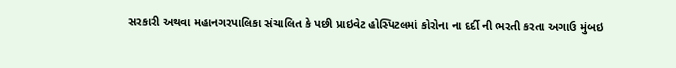સરકારી અથવા મહાનગરપાલિકા સંચાલિત કે પછી પ્રાઇવેટ હોસ્પિટલમાં કોરોના ના દર્દી ની ભરતી કરતા અગાઉ મુંબઇ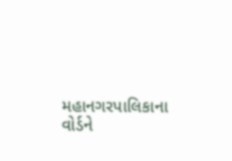મહાનગરપાલિકાના વોર્ડને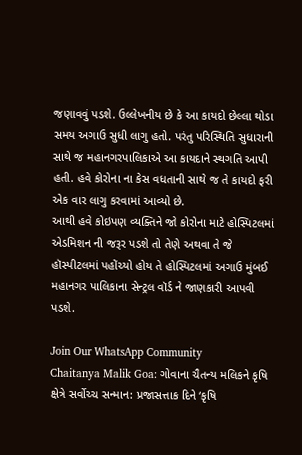જણાવવું પડશે. ઉલ્લેખનીય છે કે આ કાયદો છેલ્લા થોડા સમય અગાઉ સુધી લાગુ હતો. પરંતુ પરિસ્થિતિ સુધારાની સાથે જ મહાનગરપાલિકાએ આ કાયદાને સ્થગતિ આપી હતી. હવે કોરોના ના કેસ વધતાની સાથે જ તે કાયદો ફરી એક વાર લાગુ કરવામાં આવ્યો છે.
આથી હવે કોઇપણ વ્યક્તિને જો કોરોના માટે હોસ્પિટલમાં એડમિશન ની જરૂર પડશે તો તેણે અથવા તે જે હૉસ્પીટલમાં પહોંચ્યો હોય તે હોસ્પિટલમાં અગાઉ મુંબઈ મહાનગર પાલિકાના સેન્ટ્રલ વૉર્ડ ને જાણકારી આપવી પડશે.

Join Our WhatsApp Community
Chaitanya Malik Goa: ગોવાના ચૈતન્ય મલિકને કૃષિ ક્ષેત્રે સર્વોચ્ચ સન્માન: પ્રજાસત્તાક દિને ‘કૃષિ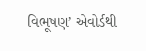વિભૂષણ’ એવોર્ડથી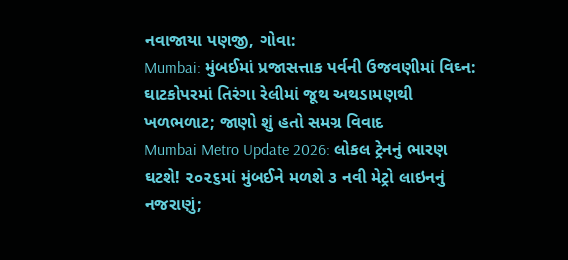નવાજાયા પણજી, ગોવા:
Mumbai: મુંબઈમાં પ્રજાસત્તાક પર્વની ઉજવણીમાં વિઘ્ન: ઘાટકોપરમાં તિરંગા રેલીમાં જૂથ અથડામણથી ખળભળાટ; જાણો શું હતો સમગ્ર વિવાદ
Mumbai Metro Update 2026: લોકલ ટ્રેનનું ભારણ ઘટશે! ૨૦૨૬માં મુંબઈને મળશે ૩ નવી મેટ્રો લાઇનનું નજરાણું;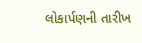લોકાર્પણની તારીખ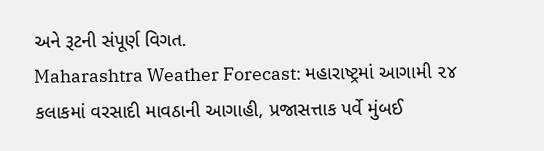અને રૂટની સંપૂર્ણ વિગત.
Maharashtra Weather Forecast: મહારાષ્ટ્રમાં આગામી ૨૪ કલાકમાં વરસાદી માવઠાની આગાહી, પ્રજાસત્તાક પર્વે મુંબઈ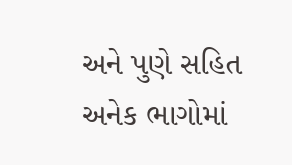અને પુણે સહિત અનેક ભાગોમાં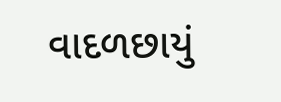વાદળછાયું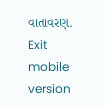વાતાવરણ.
Exit mobile version